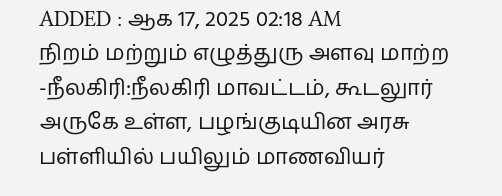ADDED : ஆக 17, 2025 02:18 AM
நிறம் மற்றும் எழுத்துரு அளவு மாற்ற
-நீலகிரி:நீலகிரி மாவட்டம், கூடலுார் அருகே உள்ள, பழங்குடியின அரசு பள்ளியில் பயிலும் மாணவியர்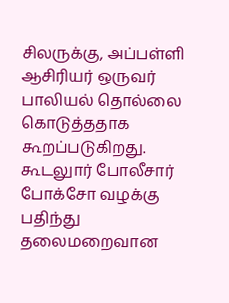சிலருக்கு, அப்பள்ளி ஆசிரியர் ஒருவர் பாலியல் தொல்லை கொடுத்ததாக கூறப்படுகிறது.
கூடலுார் போலீசார் போக்சோ வழக்கு பதிந்து தலைமறைவான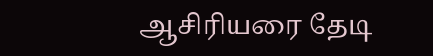ஆசிரியரை தேடி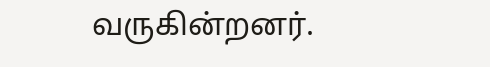வருகின்றனர்.